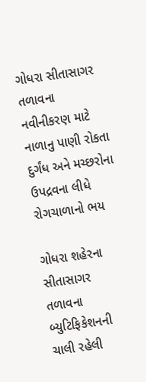ગોધરા સીતાસાગર તળાવના નવીનીકરણ માટે નાળાનુ પાણી રોકતા દુર્ગંધ અને મચ્છરોના ઉપદ્રવના લીધે રોગચાળાનો ભય

ગોધરા શહેરના સીતાસાગર તળાવના બ્યુટિફિકેશનની ચાલી રહેલી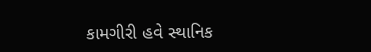કામગીરી હવે સ્થાનિક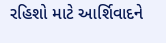રહિશો માટે આર્શિવાદને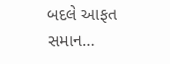બદલે આફત સમાન…